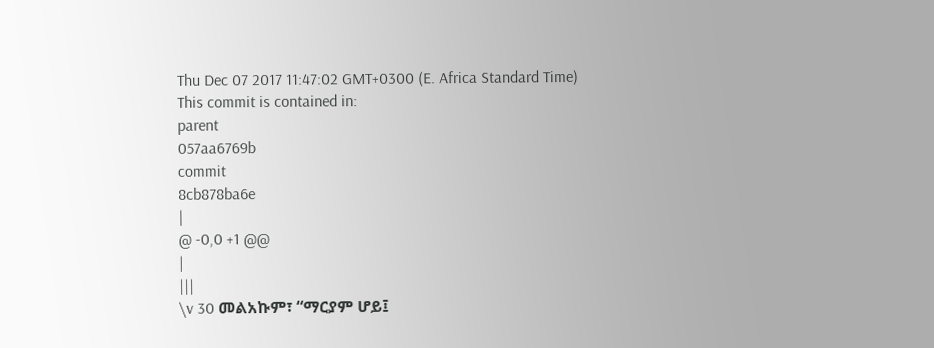Thu Dec 07 2017 11:47:02 GMT+0300 (E. Africa Standard Time)
This commit is contained in:
parent
057aa6769b
commit
8cb878ba6e
|
@ -0,0 +1 @@
|
|||
\v 30 መልአኩም፣ “ማርያም ሆይ፤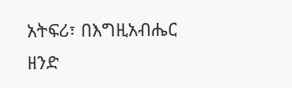አትፍሪ፣ በእግዚአብሔር ዘንድ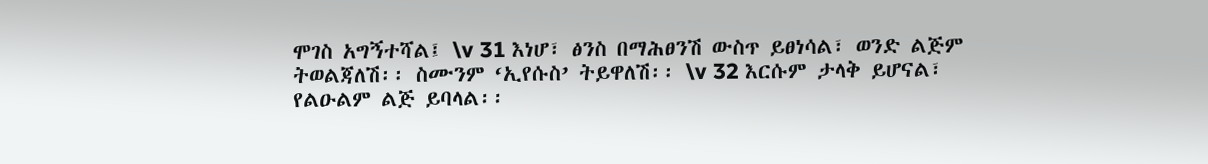ሞገስ አግኝተሻል፤ \v 31 እነሆ፣ ፅንስ በማሕፀንሽ ውስጥ ይፀነሳል፣ ወንድ ልጅም ትወልጃለሽ፡፡ ስሙንም ‘ኢየሱስ’ ትይዋለሽ፡፡ \v 32 እርሱም ታላቅ ይሆናል፣ የልዑልም ልጅ ይባላል፡፡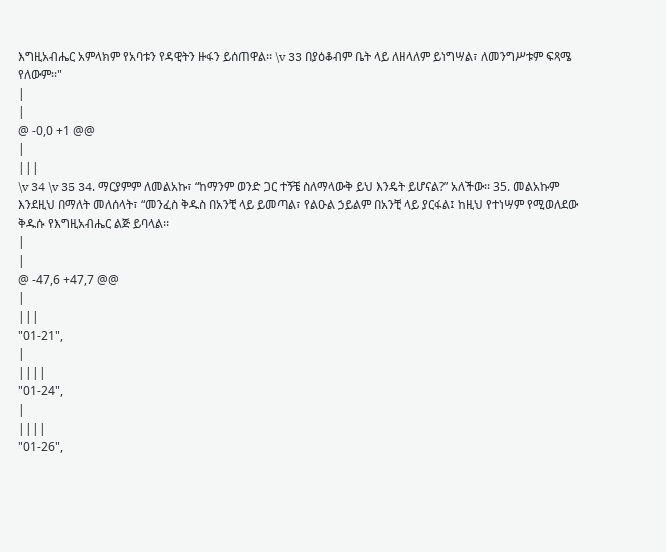እግዚአብሔር አምላክም የአባቱን የዳዊትን ዙፋን ይሰጠዋል፡፡ \v 33 በያዕቆብም ቤት ላይ ለዘላለም ይነግሣል፣ ለመንግሥቱም ፍጻሜ የለውም፡፡"
|
|
@ -0,0 +1 @@
|
|||
\v 34 \v 35 34. ማርያምም ለመልአኩ፣ “ከማንም ወንድ ጋር ተኝቼ ስለማላውቅ ይህ እንዴት ይሆናል?” አለችው፡፡ 35. መልአኩም እንደዚህ በማለት መለሰላት፣ “መንፈስ ቅዱስ በአንቺ ላይ ይመጣል፣ የልዑል ኃይልም በአንቺ ላይ ያርፋል፤ ከዚህ የተነሣም የሚወለደው ቅዱሱ የእግዚአብሔር ልጅ ይባላል፡፡
|
|
@ -47,6 +47,7 @@
|
|||
"01-21",
|
||||
"01-24",
|
||||
"01-26",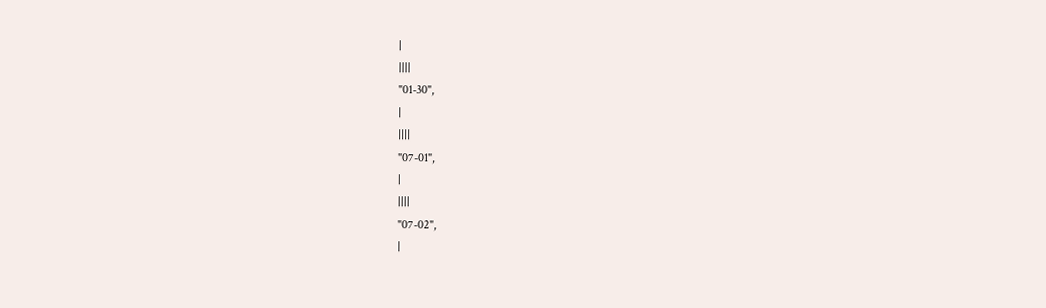|
||||
"01-30",
|
||||
"07-01",
|
||||
"07-02",
|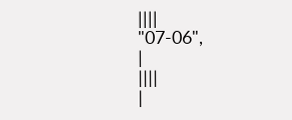||||
"07-06",
|
||||
|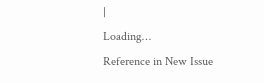|
Loading…
Reference in New Issue